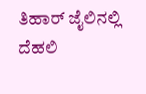ತಿಹಾರ್ ಜೈಲಿನಲ್ಲಿ ದೆಹಲಿ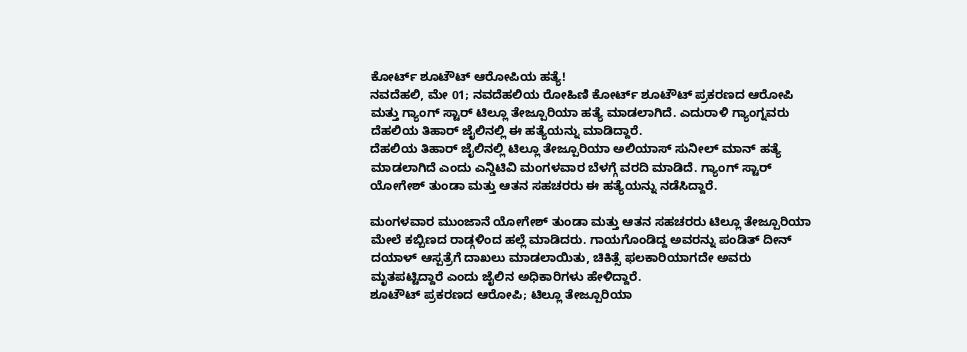ಕೋರ್ಟ್ ಶೂಟೌಟ್ ಆರೋಪಿಯ ಹತ್ಯೆ!
ನವದೆಹಲಿ, ಮೇ 01; ನವದೆಹಲಿಯ ರೋಹಿಣಿ ಕೋರ್ಟ್ ಶೂಟೌಟ್ ಪ್ರಕರಣದ ಆರೋಪಿ ಮತ್ತು ಗ್ಯಾಂಗ್ ಸ್ಟಾರ್ ಟಿಲ್ಲೂ ತೇಜ್ಪೂರಿಯಾ ಹತ್ಯೆ ಮಾಡಲಾಗಿದೆ. ಎದುರಾಳಿ ಗ್ಯಾಂಗ್ನವರು ದೆಹಲಿಯ ತಿಹಾರ್ ಜೈಲಿನಲ್ಲಿ ಈ ಹತ್ಯೆಯನ್ನು ಮಾಡಿದ್ದಾರೆ.
ದೆಹಲಿಯ ತಿಹಾರ್ ಜೈಲಿನಲ್ಲಿ ಟಿಲ್ಲೂ ತೇಜ್ಪೂರಿಯಾ ಅಲಿಯಾಸ್ ಸುನೀಲ್ ಮಾನ್ ಹತ್ಯೆ ಮಾಡಲಾಗಿದೆ ಎಂದು ಎನ್ಡಿಟಿವಿ ಮಂಗಳವಾರ ಬೆಳಗ್ಗೆ ವರದಿ ಮಾಡಿದೆ. ಗ್ಯಾಂಗ್ ಸ್ಟಾರ್ ಯೋಗೇಶ್ ತುಂಡಾ ಮತ್ತು ಆತನ ಸಹಚರರು ಈ ಹತ್ಯೆಯನ್ನು ನಡೆಸಿದ್ದಾರೆ.

ಮಂಗಳವಾರ ಮುಂಜಾನೆ ಯೋಗೇಶ್ ತುಂಡಾ ಮತ್ತು ಆತನ ಸಹಚರರು ಟಿಲ್ಲೂ ತೇಜ್ಪೂರಿಯಾ ಮೇಲೆ ಕಬ್ಬಿಣದ ರಾಡ್ಗಳಿಂದ ಹಲ್ಲೆ ಮಾಡಿದರು. ಗಾಯಗೊಂಡಿದ್ದ ಅವರನ್ನು ಪಂಡಿತ್ ದೀನ್ ದಯಾಳ್ ಆಸ್ಪತ್ರೆಗೆ ದಾಖಲು ಮಾಡಲಾಯಿತು, ಚಿಕಿತ್ಸೆ ಫಲಕಾರಿಯಾಗದೇ ಅವರು ಮೃತಪಟ್ಟಿದ್ದಾರೆ ಎಂದು ಜೈಲಿನ ಅಧಿಕಾರಿಗಳು ಹೇಳಿದ್ದಾರೆ.
ಶೂಟೌಟ್ ಪ್ರಕರಣದ ಆರೋಪಿ; ಟಿಲ್ಲೂ ತೇಜ್ಪೂರಿಯಾ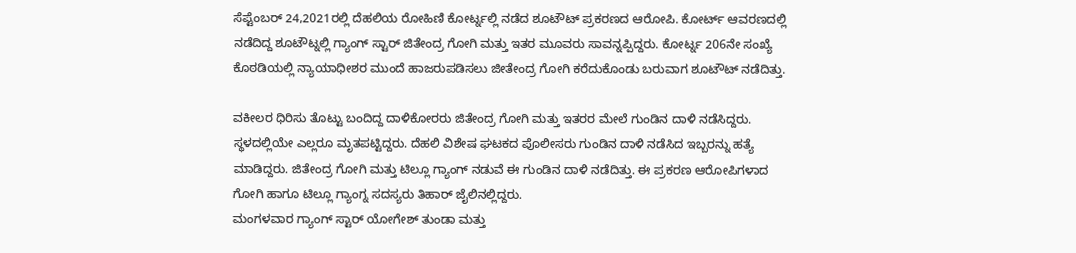ಸೆಪ್ಟೆಂಬರ್ 24,2021ರಲ್ಲಿ ದೆಹಲಿಯ ರೋಹಿಣಿ ಕೋರ್ಟ್ನಲ್ಲಿ ನಡೆದ ಶೂಟೌಟ್ ಪ್ರಕರಣದ ಆರೋಪಿ. ಕೋರ್ಟ್ ಆವರಣದಲ್ಲಿ ನಡೆದಿದ್ದ ಶೂಟೌಟ್ನಲ್ಲಿ ಗ್ಯಾಂಗ್ ಸ್ಟಾರ್ ಜಿತೇಂದ್ರ ಗೋಗಿ ಮತ್ತು ಇತರ ಮೂವರು ಸಾವನ್ನಪ್ಪಿದ್ದರು. ಕೋರ್ಟ್ನ 206ನೇ ಸಂಖ್ಯೆ ಕೊಠಡಿಯಲ್ಲಿ ನ್ಯಾಯಾಧೀಶರ ಮುಂದೆ ಹಾಜರುಪಡಿಸಲು ಜೀತೇಂದ್ರ ಗೋಗಿ ಕರೆದುಕೊಂಡು ಬರುವಾಗ ಶೂಟೌಟ್ ನಡೆದಿತ್ತು.

ವಕೀಲರ ಧಿರಿಸು ತೊಟ್ಟು ಬಂದಿದ್ದ ದಾಳಿಕೋರರು ಜಿತೇಂದ್ರ ಗೋಗಿ ಮತ್ತು ಇತರರ ಮೇಲೆ ಗುಂಡಿನ ದಾಳಿ ನಡೆಸಿದ್ದರು. ಸ್ಥಳದಲ್ಲಿಯೇ ಎಲ್ಲರೂ ಮೃತಪಟ್ಟಿದ್ದರು. ದೆಹಲಿ ವಿಶೇಷ ಘಟಕದ ಪೊಲೀಸರು ಗುಂಡಿನ ದಾಳಿ ನಡೆಸಿದ ಇಬ್ಬರನ್ನು ಹತ್ಯೆ ಮಾಡಿದ್ದರು. ಜಿತೇಂದ್ರ ಗೋಗಿ ಮತ್ತು ಟಿಲ್ಲೂ ಗ್ಯಾಂಗ್ ನಡುವೆ ಈ ಗುಂಡಿನ ದಾಳಿ ನಡೆದಿತ್ತು. ಈ ಪ್ರಕರಣ ಆರೋಪಿಗಳಾದ ಗೋಗಿ ಹಾಗೂ ಟಿಲ್ಲೂ ಗ್ಯಾಂಗ್ನ ಸದಸ್ಯರು ತಿಹಾರ್ ಜೈಲಿನಲ್ಲಿದ್ದರು.
ಮಂಗಳವಾರ ಗ್ಯಾಂಗ್ ಸ್ಟಾರ್ ಯೋಗೇಶ್ ತುಂಡಾ ಮತ್ತು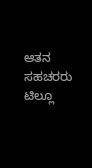ಆತನ ಸಹಚರರು ಟಿಲ್ಲೂ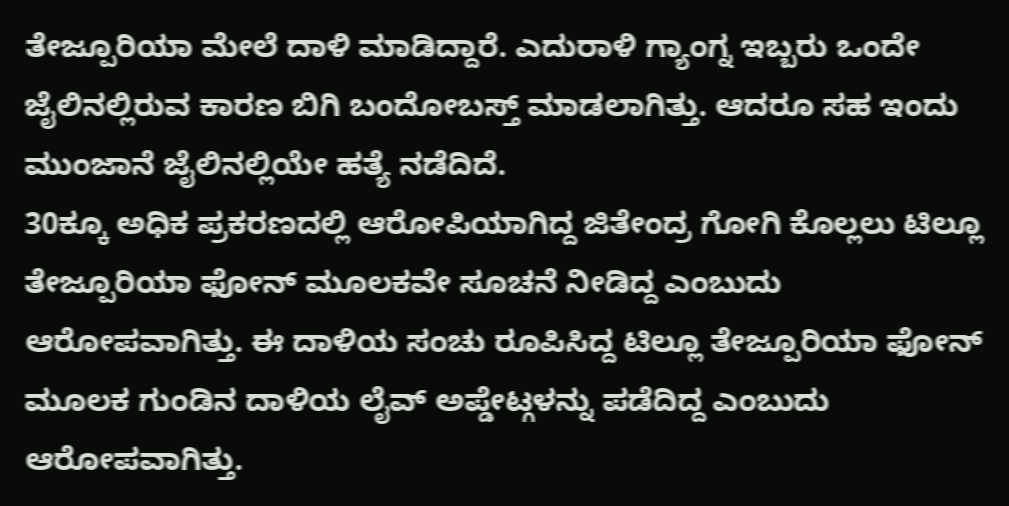ತೇಜ್ಪೂರಿಯಾ ಮೇಲೆ ದಾಳಿ ಮಾಡಿದ್ದಾರೆ. ಎದುರಾಳಿ ಗ್ಯಾಂಗ್ನ ಇಬ್ಬರು ಒಂದೇ ಜೈಲಿನಲ್ಲಿರುವ ಕಾರಣ ಬಿಗಿ ಬಂದೋಬಸ್ತ್ ಮಾಡಲಾಗಿತ್ತು. ಆದರೂ ಸಹ ಇಂದು ಮುಂಜಾನೆ ಜೈಲಿನಲ್ಲಿಯೇ ಹತ್ಯೆ ನಡೆದಿದೆ.
30ಕ್ಕೂ ಅಧಿಕ ಪ್ರಕರಣದಲ್ಲಿ ಆರೋಪಿಯಾಗಿದ್ದ ಜಿತೇಂದ್ರ ಗೋಗಿ ಕೊಲ್ಲಲು ಟಿಲ್ಲೂ ತೇಜ್ಪೂರಿಯಾ ಫೋನ್ ಮೂಲಕವೇ ಸೂಚನೆ ನೀಡಿದ್ದ ಎಂಬುದು ಆರೋಪವಾಗಿತ್ತು. ಈ ದಾಳಿಯ ಸಂಚು ರೂಪಿಸಿದ್ದ ಟಿಲ್ಲೂ ತೇಜ್ಪೂರಿಯಾ ಫೋನ್ ಮೂಲಕ ಗುಂಡಿನ ದಾಳಿಯ ಲೈವ್ ಅಪ್ಡೇಟ್ಗಳನ್ನು ಪಡೆದಿದ್ದ ಎಂಬುದು ಆರೋಪವಾಗಿತ್ತು.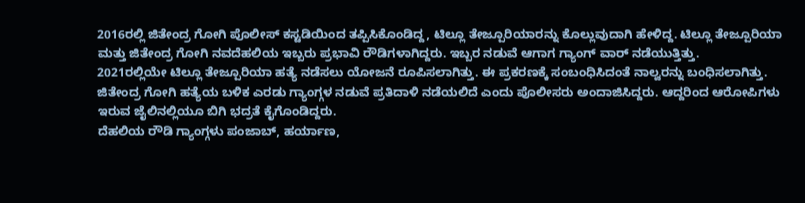2016ರಲ್ಲಿ ಜಿತೇಂದ್ರ ಗೋಗಿ ಪೊಲೀಸ್ ಕಸ್ಟಡಿಯಿಂದ ತಪ್ಪಿಸಿಕೊಂಡಿದ್ದ, ಟಿಲ್ಲೂ ತೇಜ್ಪೂರಿಯಾರನ್ನು ಕೊಲ್ಲುವುದಾಗಿ ಹೇಳಿದ್ದ. ಟಿಲ್ಲೂ ತೇಜ್ಪೂರಿಯಾ ಮತ್ತು ಜಿತೇಂದ್ರ ಗೋಗಿ ನವದೆಹಲಿಯ ಇಬ್ಬರು ಪ್ರಭಾವಿ ರೌಡಿಗಳಾಗಿದ್ದರು. ಇಬ್ಬರ ನಡುವೆ ಆಗಾಗ ಗ್ಯಾಂಗ್ ವಾರ್ ನಡೆಯುತ್ತಿತ್ತು.
2021ರಲ್ಲಿಯೇ ಟಿಲ್ಲೂ ತೇಜ್ಪೂರಿಯಾ ಹತ್ಯೆ ನಡೆಸಲು ಯೋಜನೆ ರೂಪಿಸಲಾಗಿತ್ತು. ಈ ಪ್ರಕರಣಕ್ಕೆ ಸಂಬಂಧಿಸಿದಂತೆ ನಾಲ್ವರನ್ನು ಬಂಧಿಸಲಾಗಿತ್ತು. ಜಿತೇಂದ್ರ ಗೋಗಿ ಹತ್ಯೆಯ ಬಳಿಕ ಎರಡು ಗ್ಯಾಂಗ್ಗಳ ನಡುವೆ ಪ್ರತಿದಾಳಿ ನಡೆಯಲಿದೆ ಎಂದು ಪೊಲೀಸರು ಅಂದಾಜಿಸಿದ್ದರು. ಆದ್ದರಿಂದ ಆರೋಪಿಗಳು ಇರುವ ಜೈಲಿನಲ್ಲಿಯೂ ಬಿಗಿ ಭದ್ರತೆ ಕೈಗೊಂಡಿದ್ದರು.
ದೆಹಲಿಯ ರೌಡಿ ಗ್ಯಾಂಗ್ಗಳು ಪಂಜಾಬ್, ಹರ್ಯಾಣ,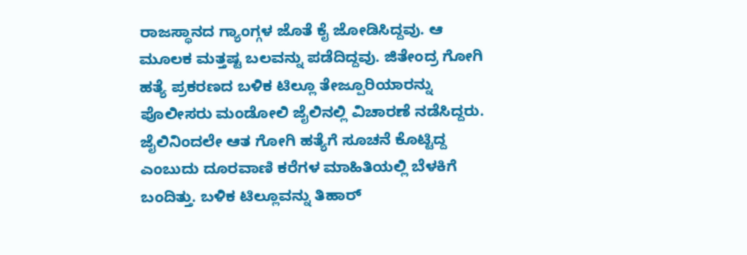ರಾಜಸ್ಥಾನದ ಗ್ಯಾಂಗ್ಗಳ ಜೊತೆ ಕೈ ಜೋಡಿಸಿದ್ದವು. ಆ ಮೂಲಕ ಮತ್ತಷ್ಟ ಬಲವನ್ನು ಪಡೆದಿದ್ದವು. ಜಿತೇಂದ್ರ ಗೋಗಿ ಹತ್ಯೆ ಪ್ರಕರಣದ ಬಳಿಕ ಟಿಲ್ಲೂ ತೇಜ್ಪೂರಿಯಾರನ್ನು ಪೊಲೀಸರು ಮಂಡೋಲಿ ಜೈಲಿನಲ್ಲಿ ವಿಚಾರಣೆ ನಡೆಸಿದ್ದರು. ಜೈಲಿನಿಂದಲೇ ಆತ ಗೋಗಿ ಹತ್ಯೆಗೆ ಸೂಚನೆ ಕೊಟ್ಟಿದ್ದ ಎಂಬುದು ದೂರವಾಣಿ ಕರೆಗಳ ಮಾಹಿತಿಯಲ್ಲಿ ಬೆಳಕಿಗೆ ಬಂದಿತ್ತು. ಬಳಿಕ ಟಿಲ್ಲೂವನ್ನು ತಿಹಾರ್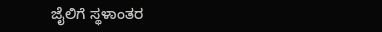ಜೈಲಿಗೆ ಸ್ಥಳಾಂತರ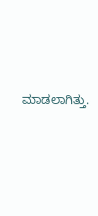ಮಾಡಲಾಗಿತ್ತು.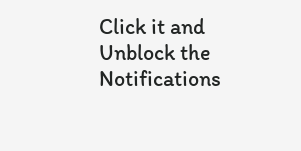Click it and Unblock the Notifications